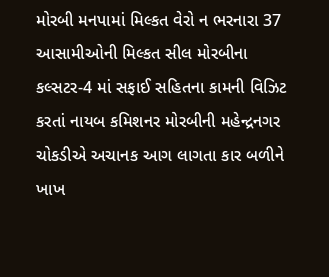મોરબી મનપામાં મિલ્કત વેરો ન ભરનારા 37 આસામીઓની મિલ્કત સીલ મોરબીના કલ્સટર-4 માં સફાઈ સહિતના કામની વિઝિટ કરતાં નાયબ કમિશનર મોરબીની મહેન્દ્રનગર ચોકડીએ અચાનક આગ લાગતા કાર બળીને ખાખ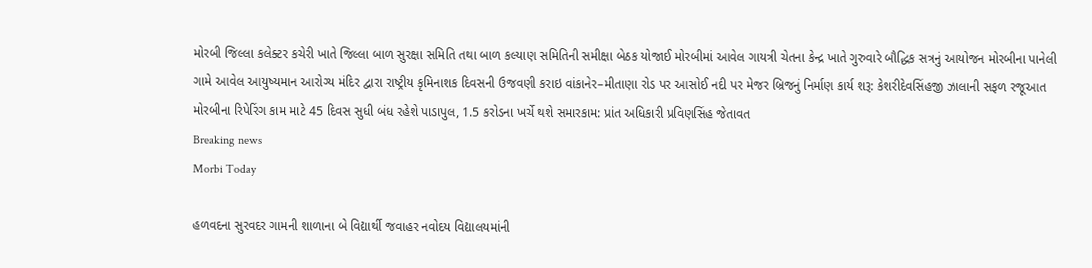મોરબી જિલ્લા કલેક્ટર કચેરી ખાતે જિલ્લા બાળ સુરક્ષા સમિતિ તથા બાળ કલ્યાણ સમિતિની સમીક્ષા બેઠક યોજાઈ મોરબીમાં આવેલ ગાયત્રી ચેતના કેન્દ્ર ખાતે ગુરુવારે બૌદ્ધિક સત્રનું આયોજન મોરબીના પાનેલી ગામે આવેલ આયુષ્યમાન આરોગ્ય મંદિર દ્વારા રાષ્ટ્રીય કૃમિનાશક દિવસની ઉજવણી કરાઇ વાંકાનેર–મીતાણા રોડ પર આસોઈ નદી પર મેજર બ્રિજનું નિર્માણ કાર્ય શરૂ: કેશરીદેવસિંહજી ઝાલાની સફળ રજૂઆત મોરબીના રિપેરિંગ કામ માટે 45 દિવસ સુધી બંધ રહેશે પાડાપુલ, 1.5 કરોડના ખર્ચે થશે સમારકામ: પ્રાંત અધિકારી પ્રવિણસિંહ જેતાવત
Breaking news
Morbi Today

હળવદના સુરવદર ગામની શાળાના બે વિદ્યાર્થી જવાહર નવોદય વિદ્યાલયમાંની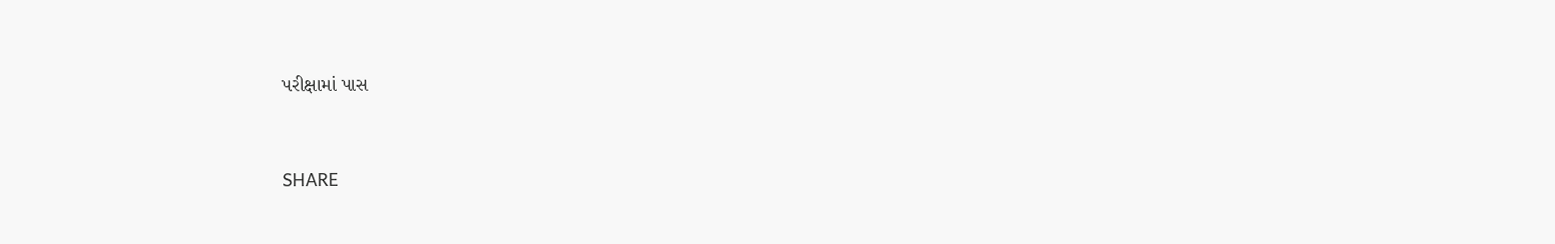પરીક્ષામાં પાસ


SHARE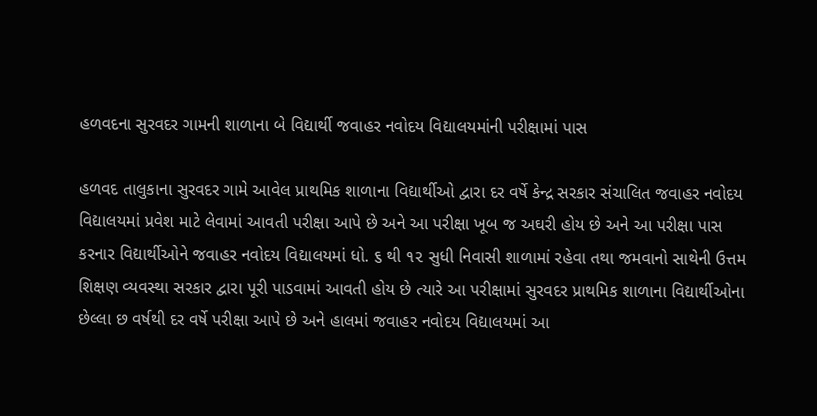હળવદના સુરવદર ગામની શાળાના બે વિદ્યાર્થી જવાહર નવોદય વિદ્યાલયમાંની પરીક્ષામાં પાસ

હળવદ તાલુકાના સુરવદર ગામે આવેલ પ્રાથમિક શાળાના વિદ્યાર્થીઓ દ્વારા દર વર્ષે કેન્દ્ર સરકાર સંચાલિત જવાહર નવોદય વિદ્યાલયમાં પ્રવેશ માટે લેવામાં આવતી પરીક્ષા આપે છે અને આ પરીક્ષા ખૂબ જ અઘરી હોય છે અને આ પરીક્ષા પાસ કરનાર વિદ્યાર્થીઓને જવાહર નવોદય વિદ્યાલયમાં ધો. ૬ થી ૧૨ સુધી નિવાસી શાળામાં રહેવા તથા જમવાનો સાથેની ઉત્તમ શિક્ષણ વ્યવસ્થા સરકાર દ્વારા પૂરી પાડવામાં આવતી હોય છે ત્યારે આ પરીક્ષામાં સુરવદર પ્રાથમિક શાળાના વિદ્યાર્થીઓના છેલ્લા છ વર્ષથી દર વર્ષે પરીક્ષા આપે છે અને હાલમાં જવાહર નવોદય વિદ્યાલયમાં આ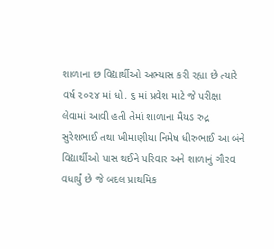શાળાના છ વિદ્યાર્થીઓ અભ્યાસ કરી રહ્યા છે ત્યારે વર્ષ ૨૦૨૪ માં ધો. ૬ માં પ્રવેશ માટે જે પરીક્ષા લેવામાં આવી હતી તેમાં શાળાના મૈયડ રુદ્ર સુરેશભાઈ તથા ખીમાણીયા નિમેષ ધીરુભાઈ આ બંને વિદ્યાર્થીઓ પાસ થઈને પરિવાર અને શાળાનું ગૌરવ વધાર્યું છે જે બદલ પ્રાથમિક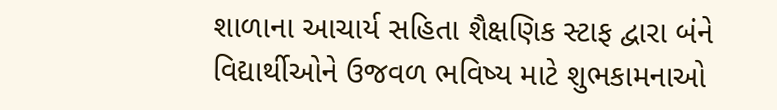શાળાના આચાર્ય સહિતા શૈક્ષણિક સ્ટાફ દ્વારા બંને વિદ્યાર્થીઓને ઉજવળ ભવિષ્ય માટે શુભકામનાઓ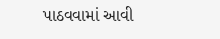પાઠવવામાં આવી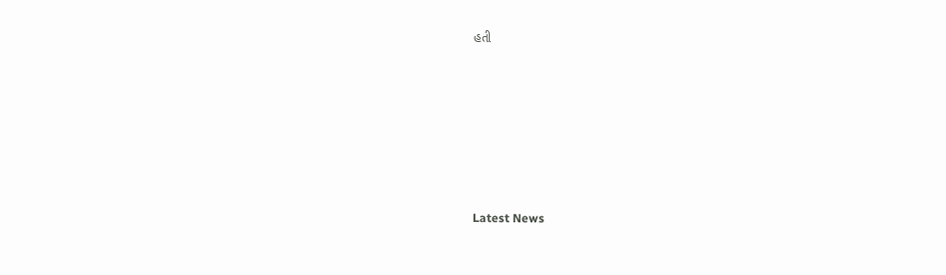હતી






Latest News